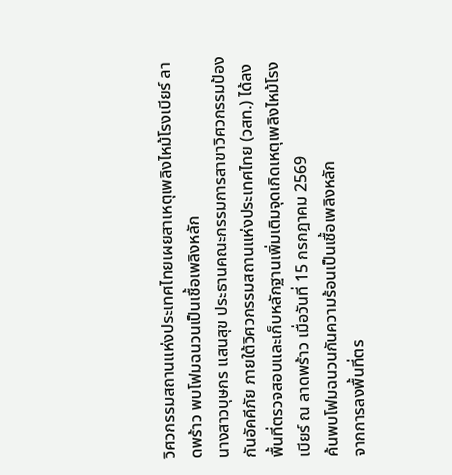วิศวกรรมสถานแห่งประเทศไทยเผยสาเหตุเพลิงไหม้โรงเบียร์ ลาดพร้าว พบโฟมฉนวนเป็นเชื้อเพลิงหลัก
นางสาวบุษกร แสนสุข ประธานคณะกรรมการสาขาวิศวกรรมป้องกันอัคคีภัย ภายใต้วิศวกรรมสถานแห่งประเทศไทย (วสท.) ได้ลงพื้นที่ตรวจสอบและเก็บหลักฐานเพิ่มเติมจุดเกิดเหตุเพลิงไหม้โรงเบียร์ ณ ลาดพร้าว เมื่อวันที่ 15 กรกฎาคม 2569
ค้นพบโฟมฉนวนกันความร้อนเป็นเชื้อเพลิงหลัก
จากการลงพื้นที่ตร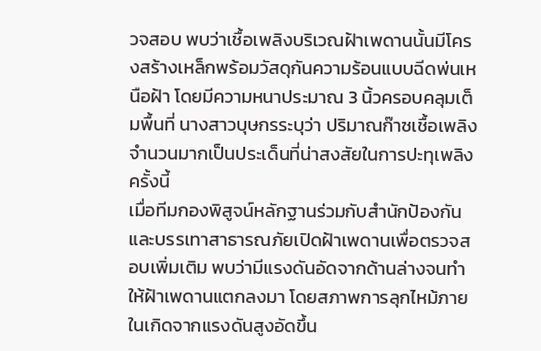วจสอบ พบว่าเชื้อเพลิงบริเวณฝ้าเพดานนั้นมีโครงสร้างเหล็กพร้อมวัสดุกันความร้อนแบบฉีดพ่นเหนือฝ้า โดยมีความหนาประมาณ 3 นิ้วครอบคลุมเต็มพื้นที่ นางสาวบุษกรระบุว่า ปริมาณก๊าซเชื้อเพลิงจำนวนมากเป็นประเด็นที่น่าสงสัยในการปะทุเพลิงครั้งนี้
เมื่อทีมกองพิสูจน์หลักฐานร่วมกับสำนักป้องกันและบรรเทาสาธารณภัยเปิดฝ้าเพดานเพื่อตรวจสอบเพิ่มเติม พบว่ามีแรงดันอัดจากด้านล่างจนทำให้ฝ้าเพดานแตกลงมา โดยสภาพการลุกไหม้ภายในเกิดจากแรงดันสูงอัดขึ้น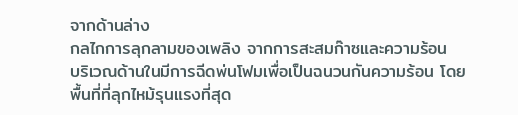จากด้านล่าง
กลไกการลุกลามของเพลิง จากการสะสมก๊าซและความร้อน
บริเวณด้านในมีการฉีดพ่นโฟมเพื่อเป็นฉนวนกันความร้อน โดยพื้นที่ที่ลุกไหม้รุนแรงที่สุด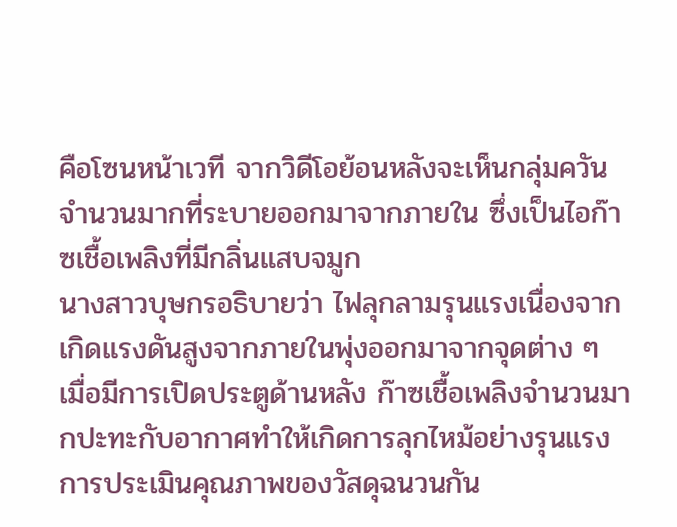คือโซนหน้าเวที จากวิดีโอย้อนหลังจะเห็นกลุ่มควันจำนวนมากที่ระบายออกมาจากภายใน ซึ่งเป็นไอก๊าซเชื้อเพลิงที่มีกลิ่นแสบจมูก
นางสาวบุษกรอธิบายว่า ไฟลุกลามรุนแรงเนื่องจากเกิดแรงดันสูงจากภายในพุ่งออกมาจากจุดต่าง ๆ เมื่อมีการเปิดประตูด้านหลัง ก๊าซเชื้อเพลิงจำนวนมากปะทะกับอากาศทำให้เกิดการลุกไหม้อย่างรุนแรง
การประเมินคุณภาพของวัสดุฉนวนกัน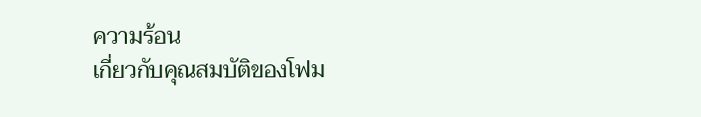ความร้อน
เกี่ยวกับคุณสมบัติของโฟม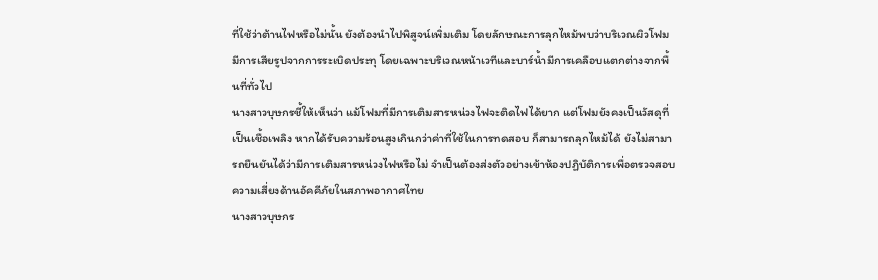ที่ใช้ว่าต้านไฟหรือไม่นั้น ยังต้องนำไปพิสูจน์เพิ่มเติม โดยลักษณะการลุกไหม้พบว่าบริเวณผิวโฟมมีการเสียรูปจากการระเบิดประทุ โดยเฉพาะบริเวณหน้าเวทีและบาร์น้ำมีการเคลือบแตกต่างจากพื้นที่ทั่วไป
นางสาวบุษกรชี้ให้เห็นว่า แม้โฟมที่มีการเติมสารหน่วงไฟจะติดไฟได้ยาก แต่โฟมยังคงเป็นวัสดุที่เป็นเชื้อเพลิง หากได้รับความร้อนสูงเกินกว่าค่าที่ใช้ในการทดสอบ ก็สามารถลุกไหม้ได้ ยังไม่สามารถยืนยันได้ว่ามีการเติมสารหน่วงไฟหรือไม่ จำเป็นต้องส่งตัวอย่างเข้าห้องปฏิบัติการเพื่อตรวจสอบ
ความเสี่ยงด้านอัคคีภัยในสภาพอากาศไทย
นางสาวบุษกร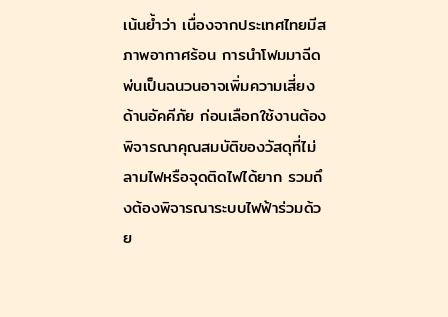เน้นย้ำว่า เนื่องจากประเทศไทยมีสภาพอากาศร้อน การนำโฟมมาฉีดพ่นเป็นฉนวนอาจเพิ่มความเสี่ยงด้านอัคคีภัย ก่อนเลือกใช้งานต้องพิจารณาคุณสมบัติของวัสดุที่ไม่ลามไฟหรือจุดติดไฟได้ยาก รวมถึงต้องพิจารณาระบบไฟฟ้าร่วมด้วย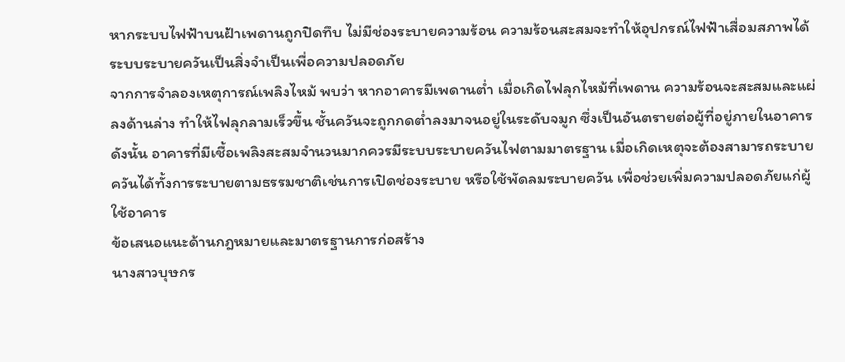หากระบบไฟฟ้าบนฝ้าเพดานถูกปิดทึบ ไม่มีช่องระบายความร้อน ความร้อนสะสมจะทำให้อุปกรณ์ไฟฟ้าเสื่อมสภาพได้
ระบบระบายควันเป็นสิ่งจำเป็นเพื่อความปลอดภัย
จากการจำลองเหตุการณ์เพลิงไหม้ พบว่า หากอาคารมีเพดานต่ำ เมื่อเกิดไฟลุกไหม้ที่เพดาน ความร้อนจะสะสมและแผ่ลงด้านล่าง ทำให้ไฟลุกลามเร็วขึ้น ชั้นควันจะถูกกดต่ำลงมาจนอยู่ในระดับจมูก ซึ่งเป็นอันตรายต่อผู้ที่อยู่ภายในอาคาร
ดังนั้น อาคารที่มีเชื้อเพลิงสะสมจำนวนมากควรมีระบบระบายควันไฟตามมาตรฐาน เมื่อเกิดเหตุจะต้องสามารถระบายควันได้ทั้งการระบายตามธรรมชาติเช่นการเปิดช่องระบาย หรือใช้พัดลมระบายควัน เพื่อช่วยเพิ่มความปลอดภัยแก่ผู้ใช้อาคาร
ข้อเสนอแนะด้านกฎหมายและมาตรฐานการก่อสร้าง
นางสาวบุษกร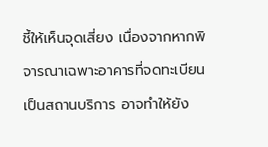ชี้ให้เห็นจุดเสี่ยง เนื่องจากหากพิจารณาเฉพาะอาคารที่จดทะเบียนเป็นสถานบริการ อาจทำให้ยัง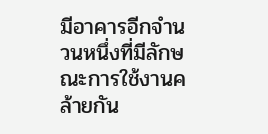มีอาคารอีกจำนวนหนึ่งที่มีลักษณะการใช้งานคล้ายกัน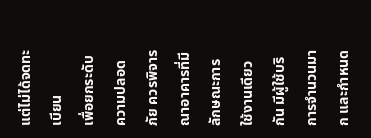แต่ไม่ได้จดทะเบียน
เพื่อยกระดับความปลอดภัย ควรพิจารณาอาคารที่มีลักษณะการใช้งานเดียวกัน มีผู้ใช้บริการจำนวนมาก และกำหนด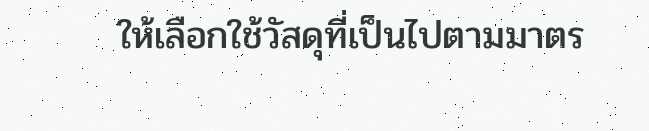ให้เลือกใช้วัสดุที่เป็นไปตามมาตร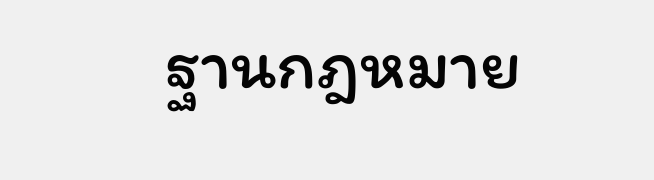ฐานกฎหมาย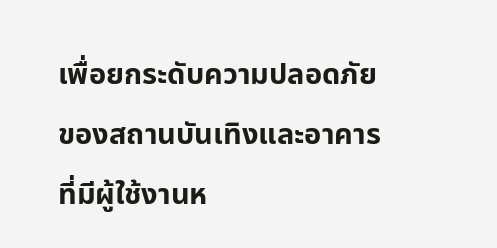เพื่อยกระดับความปลอดภัยของสถานบันเทิงและอาคารที่มีผู้ใช้งานห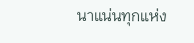นาแน่นทุกแห่ง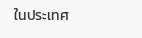ในประเทศ